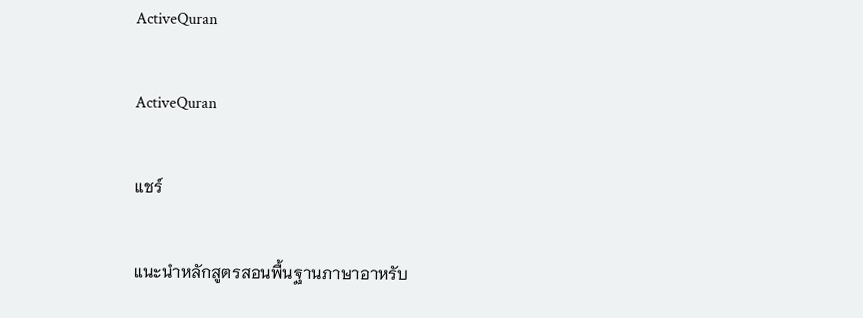ActiveQuran

ActiveQuran

แชร์

แนะนำหลักสูตรสอนพื้นฐานภาษาอาหรับ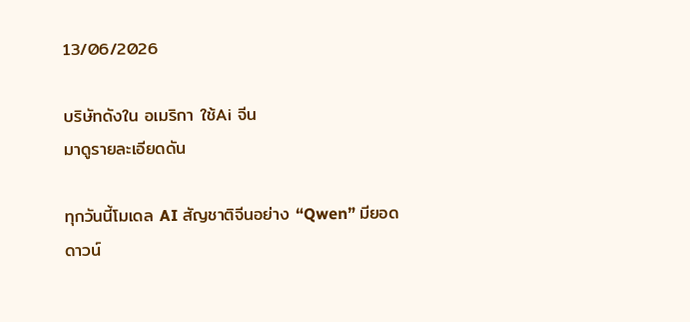13/06/2026

บริษัทดังใน อเมริกา ใช้Ai จีน
มาดูรายละเอียดดัน

ทุกวันนี้โมเดล AI สัญชาติจีนอย่าง “Qwen” มียอดดาวน์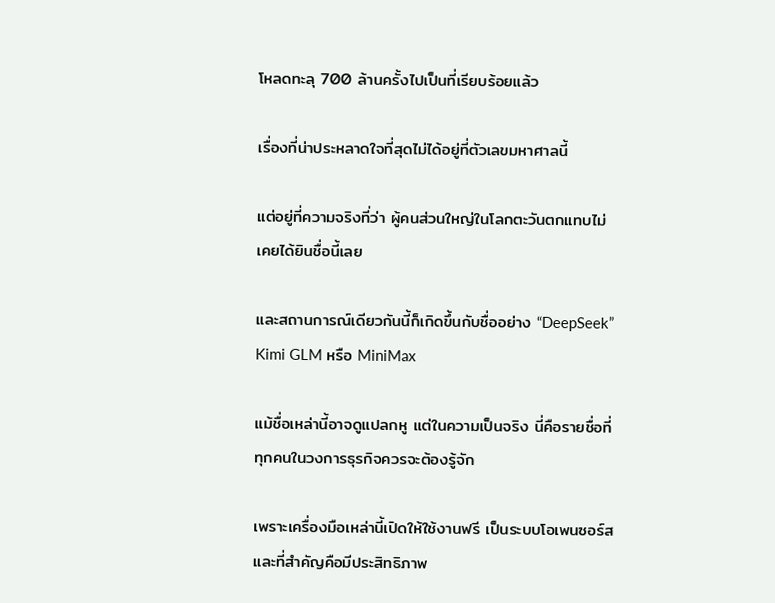โหลดทะลุ 700 ล้านครั้งไปเป็นที่เรียบร้อยแล้ว

เรื่องที่น่าประหลาดใจที่สุดไม่ได้อยู่ที่ตัวเลขมหาศาลนี้

แต่อยู่ที่ความจริงที่ว่า ผู้คนส่วนใหญ่ในโลกตะวันตกแทบไม่เคยได้ยินชื่อนี้เลย

และสถานการณ์เดียวกันนี้ก็เกิดขึ้นกับชื่ออย่าง “DeepSeek” Kimi GLM หรือ MiniMax

แม้ชื่อเหล่านี้อาจดูแปลกหู แต่ในความเป็นจริง นี่คือรายชื่อที่ทุกคนในวงการธุรกิจควรจะต้องรู้จัก

เพราะเครื่องมือเหล่านี้เปิดให้ใช้งานฟรี เป็นระบบโอเพนซอร์ส และที่สำคัญคือมีประสิทธิภาพ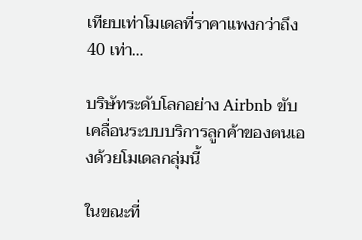เทียบเท่าโมเดลที่ราคาแพงกว่าถึง 40 เท่า…

บริษัทระดับโลกอย่าง Airbnb ขับเคลื่อนระบบบริการลูกค้าของตนเองด้วยโมเดลกลุ่มนี้

ในขณะที่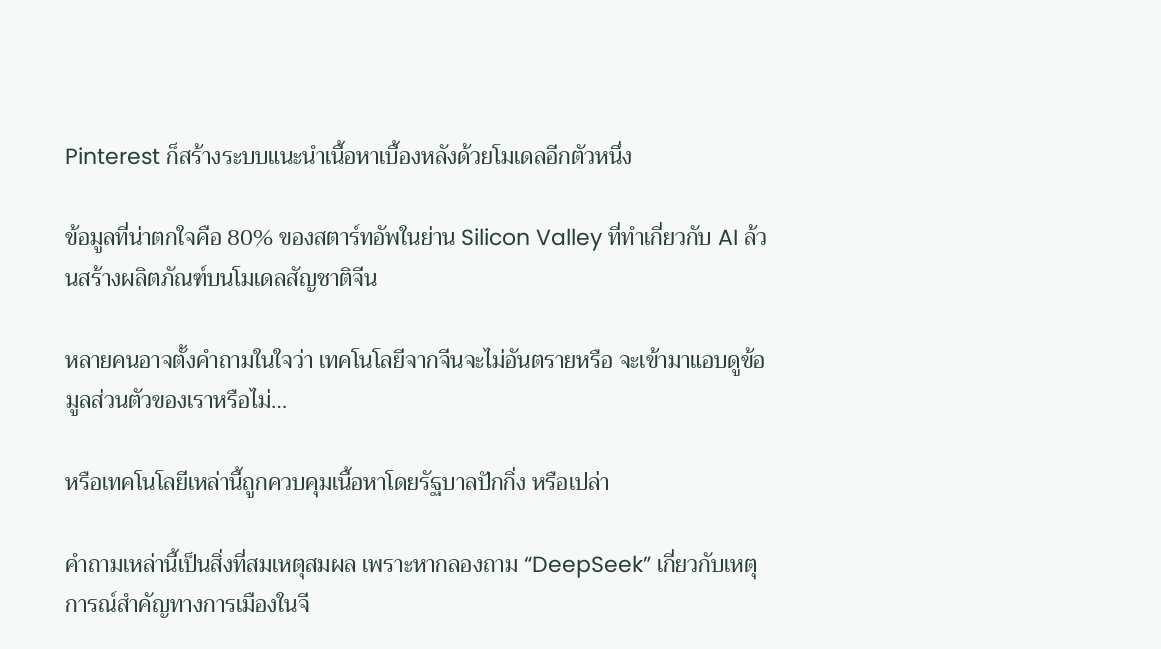Pinterest ก็สร้างระบบแนะนำเนื้อหาเบื้องหลังด้วยโมเดลอีกตัวหนึ่ง

ข้อมูลที่น่าตกใจคือ 80% ของสตาร์ทอัพในย่าน Silicon Valley ที่ทำเกี่ยวกับ AI ล้วนสร้างผลิตภัณฑ์บนโมเดลสัญชาติจีน

หลายคนอาจตั้งคำถามในใจว่า เทคโนโลยีจากจีนจะไม่อันตรายหรือ จะเข้ามาแอบดูข้อมูลส่วนตัวของเราหรือไม่…

หรือเทคโนโลยีเหล่านี้ถูกควบคุมเนื้อหาโดยรัฐบาลปักกิ่ง หรือเปล่า

คำถามเหล่านี้เป็นสิ่งที่สมเหตุสมผล เพราะหากลองถาม “DeepSeek” เกี่ยวกับเหตุการณ์สำคัญทางการเมืองในจี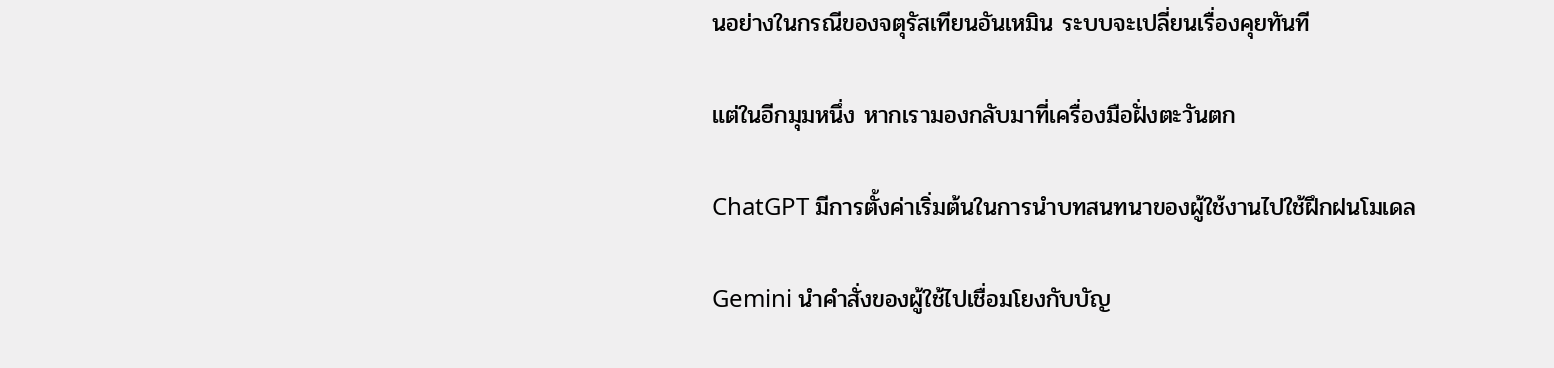นอย่างในกรณีของจตุรัสเทียนอันเหมิน ระบบจะเปลี่ยนเรื่องคุยทันที

แต่ในอีกมุมหนึ่ง หากเรามองกลับมาที่เครื่องมือฝั่งตะวันตก

ChatGPT มีการตั้งค่าเริ่มต้นในการนำบทสนทนาของผู้ใช้งานไปใช้ฝึกฝนโมเดล

Gemini นำคำสั่งของผู้ใช้ไปเชื่อมโยงกับบัญ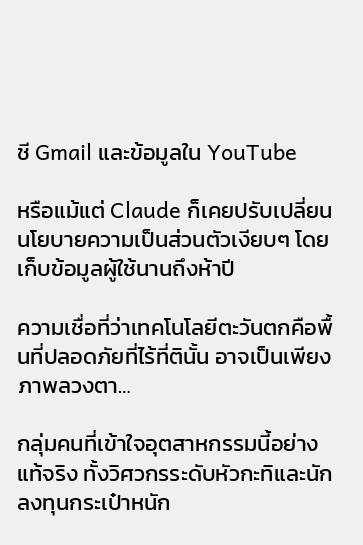ชี Gmail และข้อมูลใน YouTube

หรือแม้แต่ Claude ก็เคยปรับเปลี่ยนนโยบายความเป็นส่วนตัวเงียบๆ โดยเก็บข้อมูลผู้ใช้นานถึงห้าปี

ความเชื่อที่ว่าเทคโนโลยีตะวันตกคือพื้นที่ปลอดภัยที่ไร้ที่ตินั้น อาจเป็นเพียงภาพลวงตา…

กลุ่มคนที่เข้าใจอุตสาหกรรมนี้อย่างแท้จริง ทั้งวิศวกรระดับหัวกะทิและนักลงทุนกระเป๋าหนัก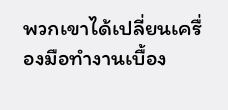พวกเขาได้เปลี่ยนเครื่องมือทำงานเบื้อง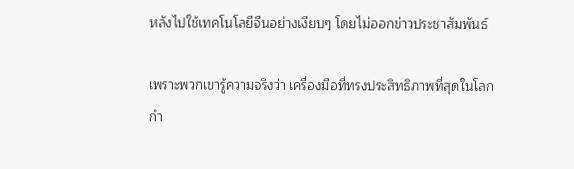หลังไปใช้เทคโนโลยีจีนอย่างเงียบๆ โดยไม่ออกข่าวประชาสัมพันธ์

เพราะพวกเขารู้ความจริงว่า เครื่องมือที่ทรงประสิทธิภาพที่สุดในโลกกำ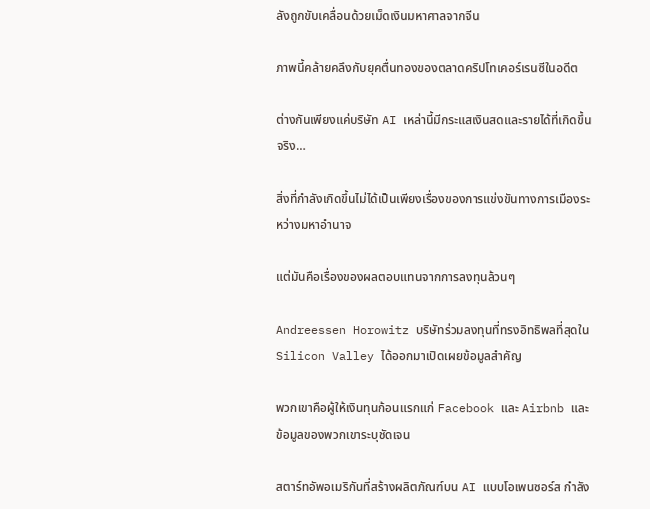ลังถูกขับเคลื่อนด้วยเม็ดเงินมหาศาลจากจีน

ภาพนี้คล้ายคลึงกับยุคตื่นทองของตลาดคริปโทเคอร์เรนซีในอดีต

ต่างกันเพียงแค่บริษัท AI เหล่านี้มีกระแสเงินสดและรายได้ที่เกิดขึ้นจริง…

สิ่งที่กำลังเกิดขึ้นไม่ได้เป็นเพียงเรื่องของการแข่งขันทางการเมืองระหว่างมหาอำนาจ

แต่มันคือเรื่องของผลตอบแทนจากการลงทุนล้วนๆ

Andreessen Horowitz บริษัทร่วมลงทุนที่ทรงอิทธิพลที่สุดใน Silicon Valley ได้ออกมาเปิดเผยข้อมูลสำคัญ

พวกเขาคือผู้ให้เงินทุนก้อนแรกแก่ Facebook และ Airbnb และข้อมูลของพวกเขาระบุชัดเจน

สตาร์ทอัพอเมริกันที่สร้างผลิตภัณฑ์บน AI แบบโอเพนซอร์ส กำลัง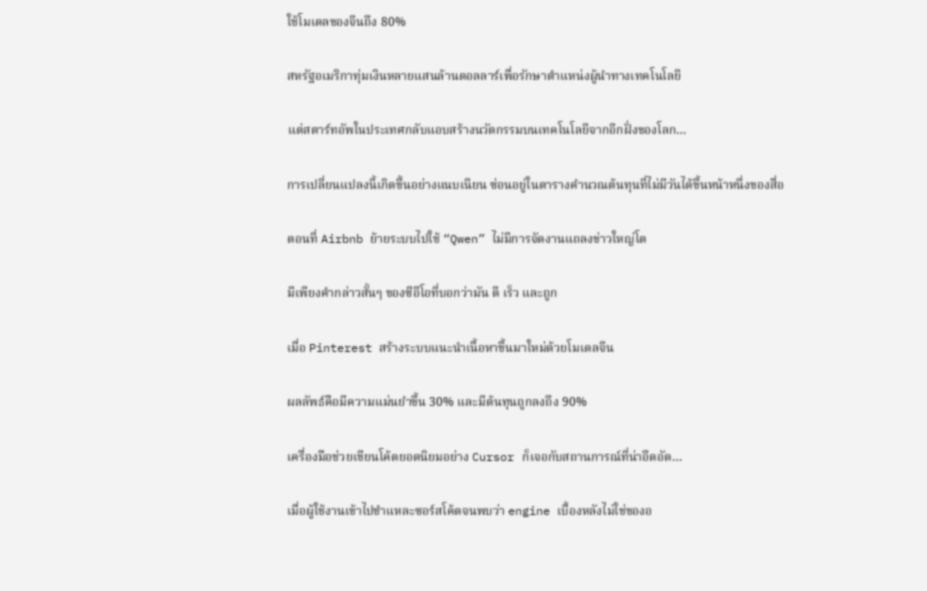ใช้โมเดลของจีนถึง 80%

สหรัฐอเมริกาทุ่มเงินหลายแสนล้านดอลลาร์เพื่อรักษาตำแหน่งผู้นำทางเทคโนโลยี

แต่สตาร์ทอัพในประเทศกลับแอบสร้างนวัตกรรมบนเทคโนโลยีจากอีกฝั่งของโลก…

การเปลี่ยนแปลงนี้เกิดขึ้นอย่างแนบเนียน ซ่อนอยู่ในตารางคำนวณต้นทุนที่ไม่มีวันได้ขึ้นหน้าหนึ่งของสื่อ

ตอนที่ Airbnb ย้ายระบบไปใช้ “Qwen” ไม่มีการจัดงานแถลงข่าวใหญ่โต

มีเพียงคำกล่าวสั้นๆ ของซีอีโอที่บอกว่ามัน ดี เร็ว และถูก

เมื่อ Pinterest สร้างระบบแนะนำเนื้อหาขึ้นมาใหม่ด้วยโมเดลจีน

ผลลัพธ์คือมีความแม่นยำขึ้น 30% และมีต้นทุนถูกลงถึง 90%

เครื่องมือช่วยเขียนโค้ดยอดนิยมอย่าง Cursor ก็เจอกับสถานการณ์ที่น่าอึดอัด…

เมื่อผู้ใช้งานเข้าไปชำแหละซอร์สโค้ดจนพบว่า engine เบื้องหลังไม่ใช่ของอ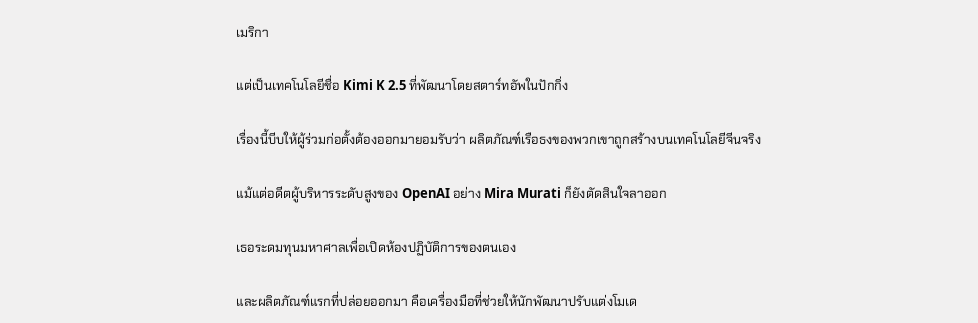เมริกา

แต่เป็นเทคโนโลยีชื่อ Kimi K 2.5 ที่พัฒนาโดยสตาร์ทอัพในปักกิ่ง

เรื่องนี้บีบให้ผู้ร่วมก่อตั้งต้องออกมายอมรับว่า ผลิตภัณฑ์เรือธงของพวกเขาถูกสร้างบนเทคโนโลยีจีนจริง

แม้แต่อดีตผู้บริหารระดับสูงของ OpenAI อย่าง Mira Murati ก็ยังตัดสินใจลาออก

เธอระดมทุนมหาศาลเพื่อเปิดห้องปฏิบัติการของตนเอง

และผลิตภัณฑ์แรกที่ปล่อยออกมา คือเครื่องมือที่ช่วยให้นักพัฒนาปรับแต่งโมเด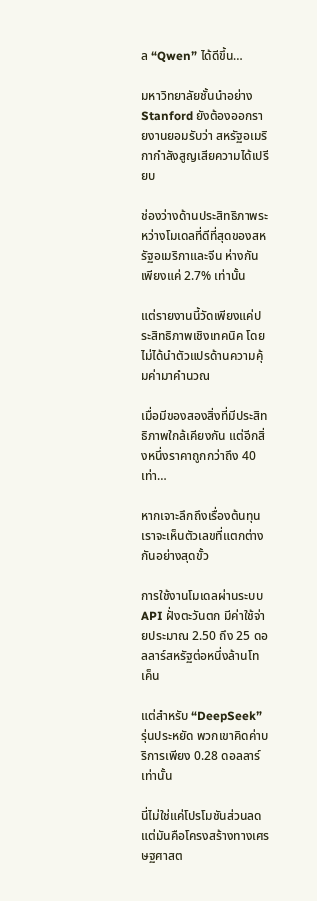ล “Qwen” ได้ดีขึ้น…

มหาวิทยาลัยชั้นนำอย่าง Stanford ยังต้องออกรายงานยอมรับว่า สหรัฐอเมริกากำลังสูญเสียความได้เปรียบ

ช่องว่างด้านประสิทธิภาพระหว่างโมเดลที่ดีที่สุดของสหรัฐอเมริกาและจีน ห่างกันเพียงแค่ 2.7% เท่านั้น

แต่รายงานนี้วัดเพียงแค่ประสิทธิภาพเชิงเทคนิค โดยไม่ได้นำตัวแปรด้านความคุ้มค่ามาคำนวณ

เมื่อมีของสองสิ่งที่มีประสิทธิภาพใกล้เคียงกัน แต่อีกสิ่งหนึ่งราคาถูกกว่าถึง 40 เท่า…

หากเจาะลึกถึงเรื่องต้นทุน เราจะเห็นตัวเลขที่แตกต่างกันอย่างสุดขั้ว

การใช้งานโมเดลผ่านระบบ API ฝั่งตะวันตก มีค่าใช้จ่ายประมาณ 2.50 ถึง 25 ดอลลาร์สหรัฐต่อหนึ่งล้านโทเค็น

แต่สำหรับ “DeepSeek” รุ่นประหยัด พวกเขาคิดค่าบริการเพียง 0.28 ดอลลาร์เท่านั้น

นี่ไม่ใช่แค่โปรโมชันส่วนลด แต่มันคือโครงสร้างทางเศรษฐศาสต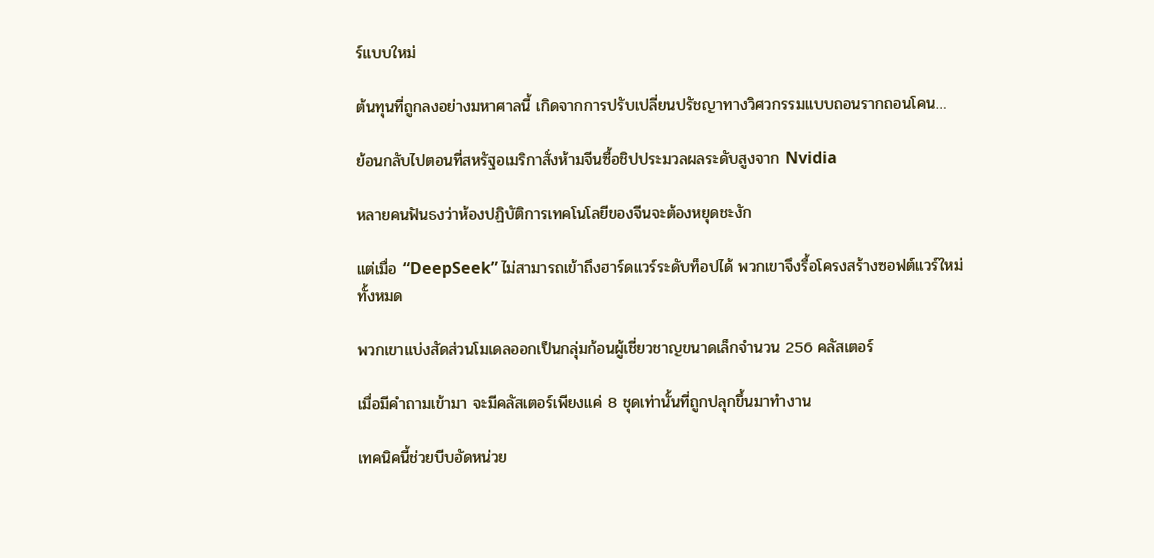ร์แบบใหม่

ต้นทุนที่ถูกลงอย่างมหาศาลนี้ เกิดจากการปรับเปลี่ยนปรัชญาทางวิศวกรรมแบบถอนรากถอนโคน…

ย้อนกลับไปตอนที่สหรัฐอเมริกาสั่งห้ามจีนซื้อชิปประมวลผลระดับสูงจาก Nvidia

หลายคนฟันธงว่าห้องปฏิบัติการเทคโนโลยีของจีนจะต้องหยุดชะงัก

แต่เมื่อ “DeepSeek” ไม่สามารถเข้าถึงฮาร์ดแวร์ระดับท็อปได้ พวกเขาจึงรื้อโครงสร้างซอฟต์แวร์ใหม่ทั้งหมด

พวกเขาแบ่งสัดส่วนโมเดลออกเป็นกลุ่มก้อนผู้เชี่ยวชาญขนาดเล็กจำนวน 256 คลัสเตอร์

เมื่อมีคำถามเข้ามา จะมีคลัสเตอร์เพียงแค่ 8 ชุดเท่านั้นที่ถูกปลุกขึ้นมาทำงาน

เทคนิคนี้ช่วยบีบอัดหน่วย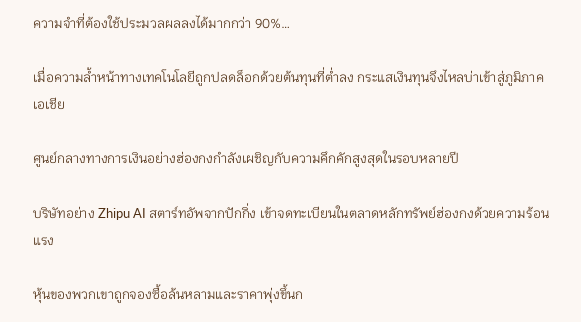ความจำที่ต้องใช้ประมวลผลลงได้มากกว่า 90%…

เมื่อความล้ำหน้าทางเทคโนโลยีถูกปลดล็อกด้วยต้นทุนที่ต่ำลง กระแสเงินทุนจึงไหลบ่าเข้าสู่ภูมิภาคเอเชีย

ศูนย์กลางทางการเงินอย่างฮ่องกงกำลังเผชิญกับความคึกคักสูงสุดในรอบหลายปี

บริษัทอย่าง Zhipu AI สตาร์ทอัพจากปักกิ่ง เข้าจดทะเบียนในตลาดหลักทรัพย์ฮ่องกงด้วยความร้อนแรง

หุ้นของพวกเขาถูกจองซื้อล้นหลามและราคาพุ่งขึ้นก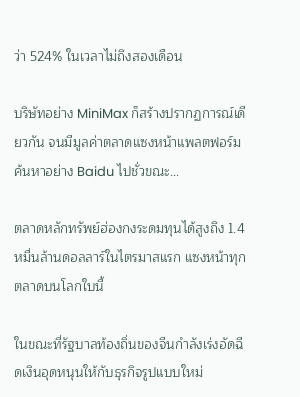ว่า 524% ในเวลาไม่ถึงสองเดือน

บริษัทอย่าง MiniMax ก็สร้างปรากฏการณ์เดียวกัน จนมีมูลค่าตลาดแซงหน้าแพลตฟอร์มค้นหาอย่าง Baidu ไปชั่วขณะ…

ตลาดหลักทรัพย์ฮ่องกงระดมทุนได้สูงถึง 1.4 หมื่นล้านดอลลาร์ในไตรมาสแรก แซงหน้าทุกตลาดบนโลกใบนี้

ในขณะที่รัฐบาลท้องถิ่นของจีนกำลังเร่งอัดฉีดเงินอุดหนุนให้กับธุรกิจรูปแบบใหม่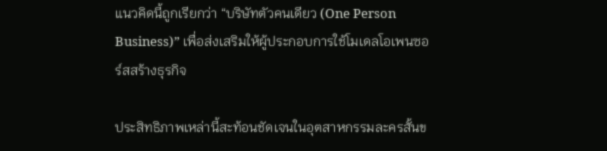แนวคิดนี้ถูกเรียกว่า “บริษัทตัวคนเดียว (One Person Business)” เพื่อส่งเสริมให้ผู้ประกอบการใช้โมเดลโอเพนซอร์สสร้างธุรกิจ

ประสิทธิภาพเหล่านี้สะท้อนชัดเจนในอุตสาหกรรมละครสั้นข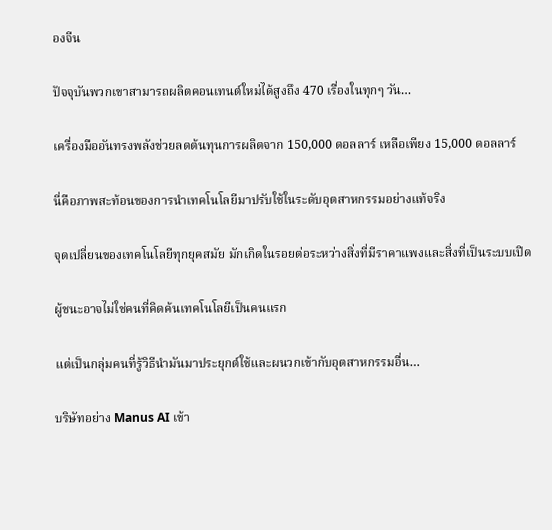องจีน

ปัจจุบันพวกเขาสามารถผลิตคอนเทนต์ใหม่ได้สูงถึง 470 เรื่องในทุกๆ วัน…

เครื่องมืออันทรงพลังช่วยลดต้นทุนการผลิตจาก 150,000 ดอลลาร์ เหลือเพียง 15,000 ดอลลาร์

นี่คือภาพสะท้อนของการนำเทคโนโลยีมาปรับใช้ในระดับอุตสาหกรรมอย่างแท้จริง

จุดเปลี่ยนของเทคโนโลยีทุกยุคสมัย มักเกิดในรอยต่อระหว่างสิ่งที่มีราคาแพงและสิ่งที่เป็นระบบเปิด

ผู้ชนะอาจไม่ใช่คนที่คิดค้นเทคโนโลยีเป็นคนแรก

แต่เป็นกลุ่มคนที่รู้วิธีนำมันมาประยุกต์ใช้และผนวกเข้ากับอุตสาหกรรมอื่น…

บริษัทอย่าง Manus AI เข้า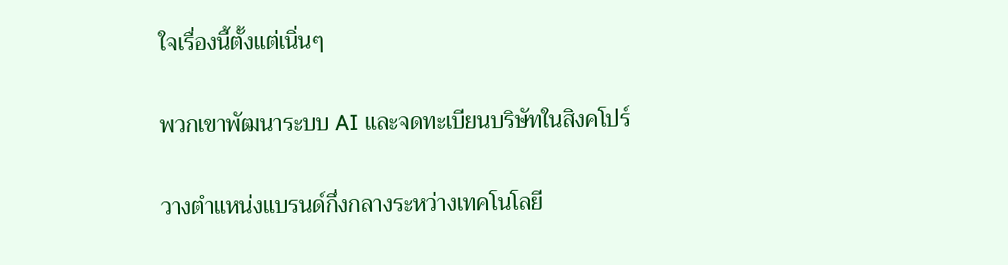ใจเรื่องนี้ตั้งแต่เนิ่นๆ

พวกเขาพัฒนาระบบ AI และจดทะเบียนบริษัทในสิงคโปร์

วางตำแหน่งแบรนด์กึ่งกลางระหว่างเทคโนโลยี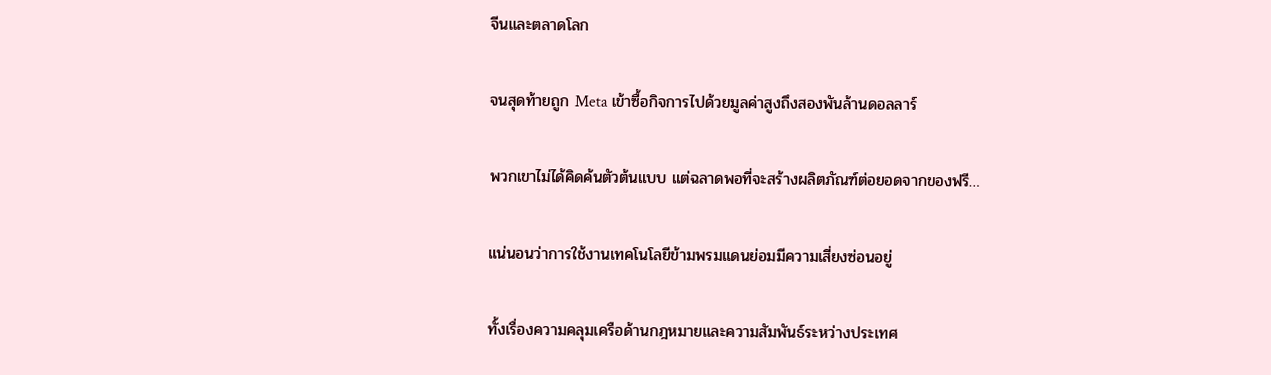จีนและตลาดโลก

จนสุดท้ายถูก Meta เข้าซื้อกิจการไปด้วยมูลค่าสูงถึงสองพันล้านดอลลาร์

พวกเขาไม่ได้คิดค้นตัวต้นแบบ แต่ฉลาดพอที่จะสร้างผลิตภัณฑ์ต่อยอดจากของฟรี…

แน่นอนว่าการใช้งานเทคโนโลยีข้ามพรมแดนย่อมมีความเสี่ยงซ่อนอยู่

ทั้งเรื่องความคลุมเครือด้านกฎหมายและความสัมพันธ์ระหว่างประเทศ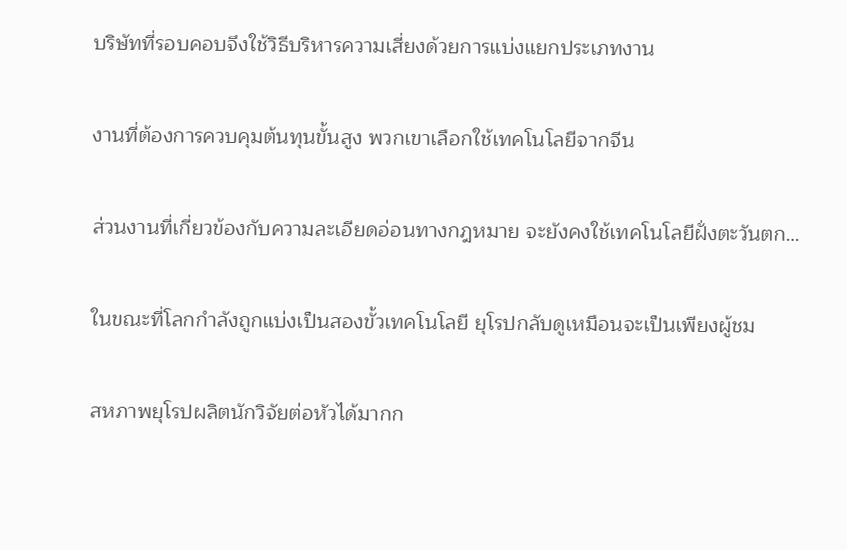บริษัทที่รอบคอบจึงใช้วิธีบริหารความเสี่ยงด้วยการแบ่งแยกประเภทงาน

งานที่ต้องการควบคุมต้นทุนขั้นสูง พวกเขาเลือกใช้เทคโนโลยีจากจีน

ส่วนงานที่เกี่ยวข้องกับความละเอียดอ่อนทางกฎหมาย จะยังคงใช้เทคโนโลยีฝั่งตะวันตก…

ในขณะที่โลกกำลังถูกแบ่งเป็นสองขั้วเทคโนโลยี ยุโรปกลับดูเหมือนจะเป็นเพียงผู้ชม

สหภาพยุโรปผลิตนักวิจัยต่อหัวได้มากก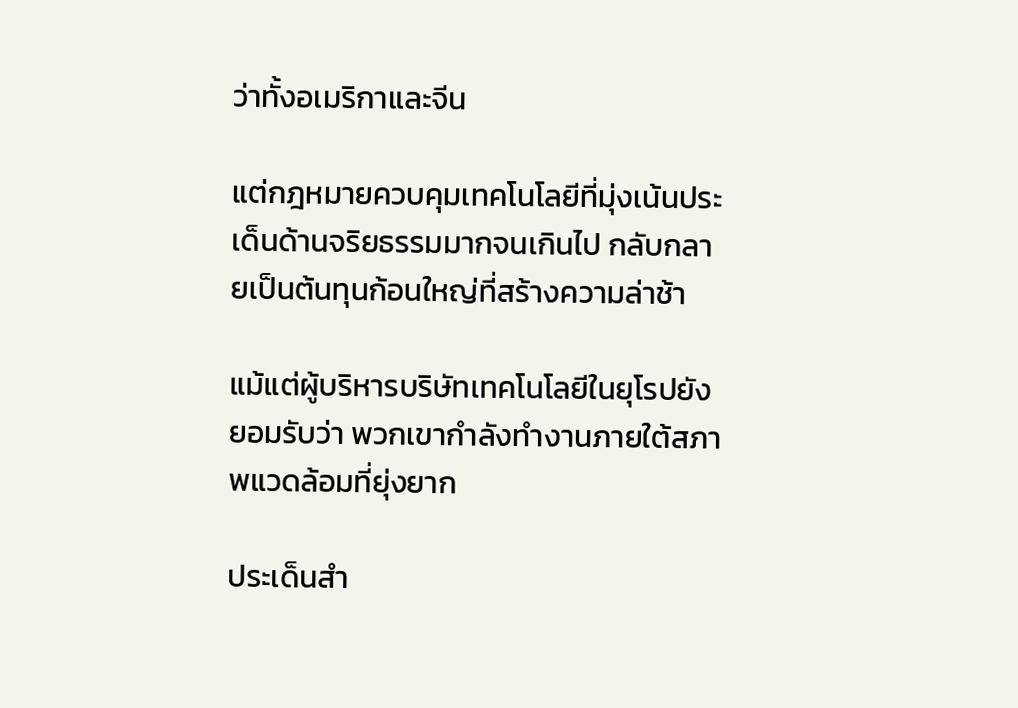ว่าทั้งอเมริกาและจีน

แต่กฎหมายควบคุมเทคโนโลยีที่มุ่งเน้นประเด็นด้านจริยธรรมมากจนเกินไป กลับกลายเป็นต้นทุนก้อนใหญ่ที่สร้างความล่าช้า

แม้แต่ผู้บริหารบริษัทเทคโนโลยีในยุโรปยังยอมรับว่า พวกเขากำลังทำงานภายใต้สภาพแวดล้อมที่ยุ่งยาก

ประเด็นสำ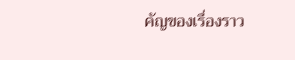คัญของเรื่องราว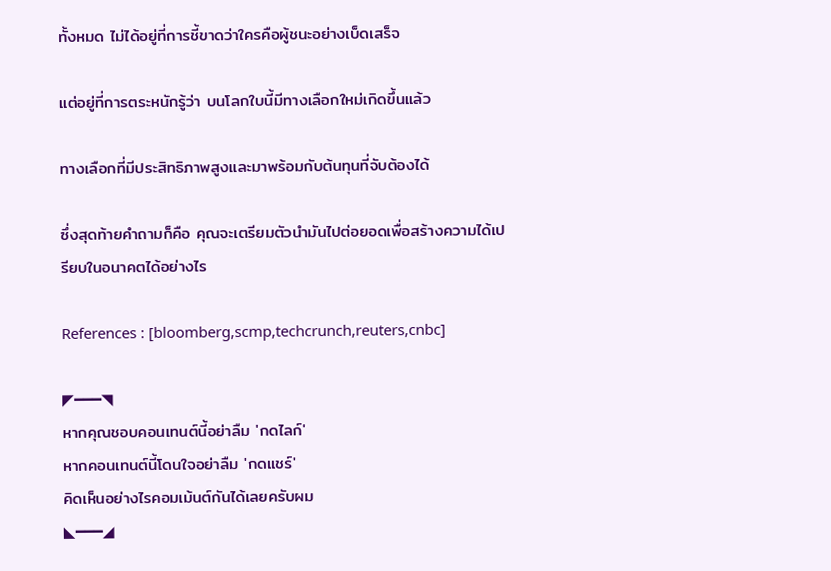ทั้งหมด ไม่ได้อยู่ที่การชี้ขาดว่าใครคือผู้ชนะอย่างเบ็ดเสร็จ

แต่อยู่ที่การตระหนักรู้ว่า บนโลกใบนี้มีทางเลือกใหม่เกิดขึ้นแล้ว

ทางเลือกที่มีประสิทธิภาพสูงและมาพร้อมกับต้นทุนที่จับต้องได้

ซึ่งสุดท้ายคำถามก็คือ คุณจะเตรียมตัวนำมันไปต่อยอดเพื่อสร้างความได้เปรียบในอนาคตได้อย่างไร

References : [bloomberg,scmp,techcrunch,reuters,cnbc]

◤━━━◥
หากคุณชอบคอนเทนต์นี้อย่าลืม 'กดไลก์'
หากคอนเทนต์นี้โดนใจอย่าลืม 'กดแชร์'
คิดเห็นอย่างไรคอมเม้นต์กันได้เลยครับผม
◣━━━◢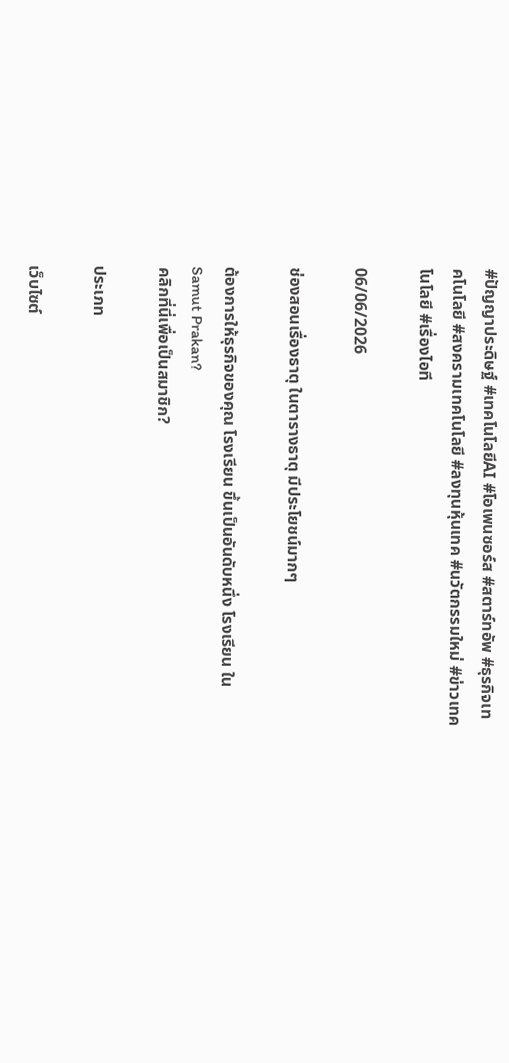#ปัญญาประดิษฐ์ #เทคโนโลยีAI #โอเพนซอร์ส #สตาร์ทอัพ #ธุรกิจเทคโนโลยี #สงครามเทคโนโลยี #ลงทุนหุ้นเทค #นวัตกรรมใหม่ #ข่าวเทคโนโลยี #เรื่องไอที

06/06/2026

ช่องสอนเรื่องธาตุ ในตารางธาตุ มีประโยชน์มากๆ

ต้องการให้ธุรกิจของคุณ โรงเรียน ขึ้นเป็นอันดับหนึ่ง โรงเรียน ใน Samut Prakan?
คลิกที่นี่เพื่อเป็นสมาชิก?

ประเภท

เว็บไซต์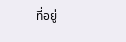ที่อยู่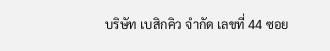บริษัท เบสิกคิว จำกัด เลขที่ 44 ซอย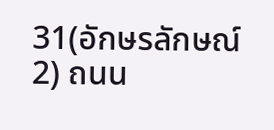31(อักษรลักษณ์2) ถนน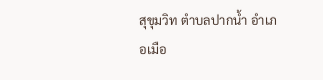สุขุมวิท ตำบลปากน้ำ อำเภอเมือ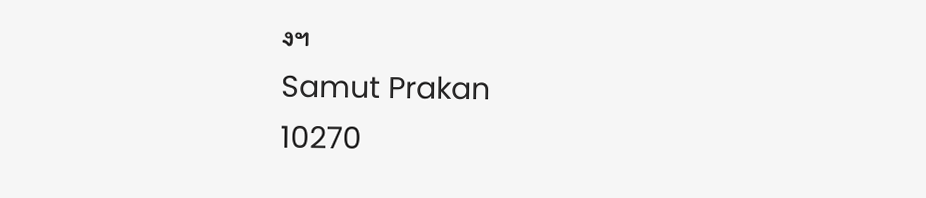งฯ
Samut Prakan
10270